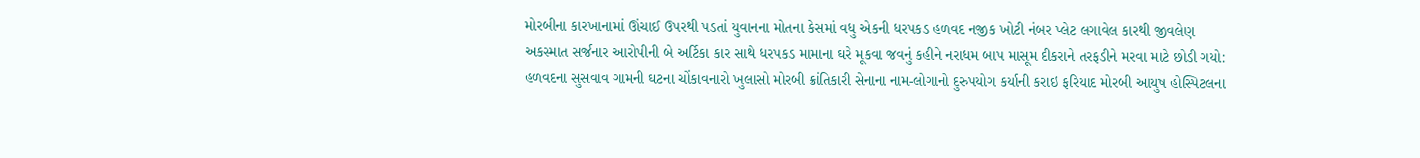મોરબીના કારખાનામાં ઊંચાઈ ઉપરથી પડતાં યુવાનના મોતના કેસમાં વધુ એકની ધરપકડ હળવદ નજીક ખોટી નંબર પ્લેટ લગાવેલ કારથી જીવલેણ અકસ્માત સર્જનાર આરોપીની બે અર્ટિકા કાર સાથે ધરપકડ મામાના ઘરે મૂકવા જવનું કહીને નરાધમ બાપ માસૂમ દીકરાને તરફડીને મરવા માટે છોડી ગયો: હળવદના સુસવાવ ગામની ઘટના ચોંકાવનારો ખુલાસો મોરબી ક્રાંતિકારી સેનાના નામ-લોગાનો દુરુપયોગ કર્યાની કરાઇ ફરિયાદ મોરબી આયુષ હોસ્પિટલના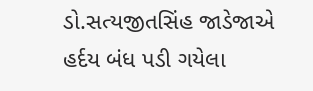ડો.સત્યજીતસિંહ જાડેજાએ હર્દય બંધ પડી ગયેલા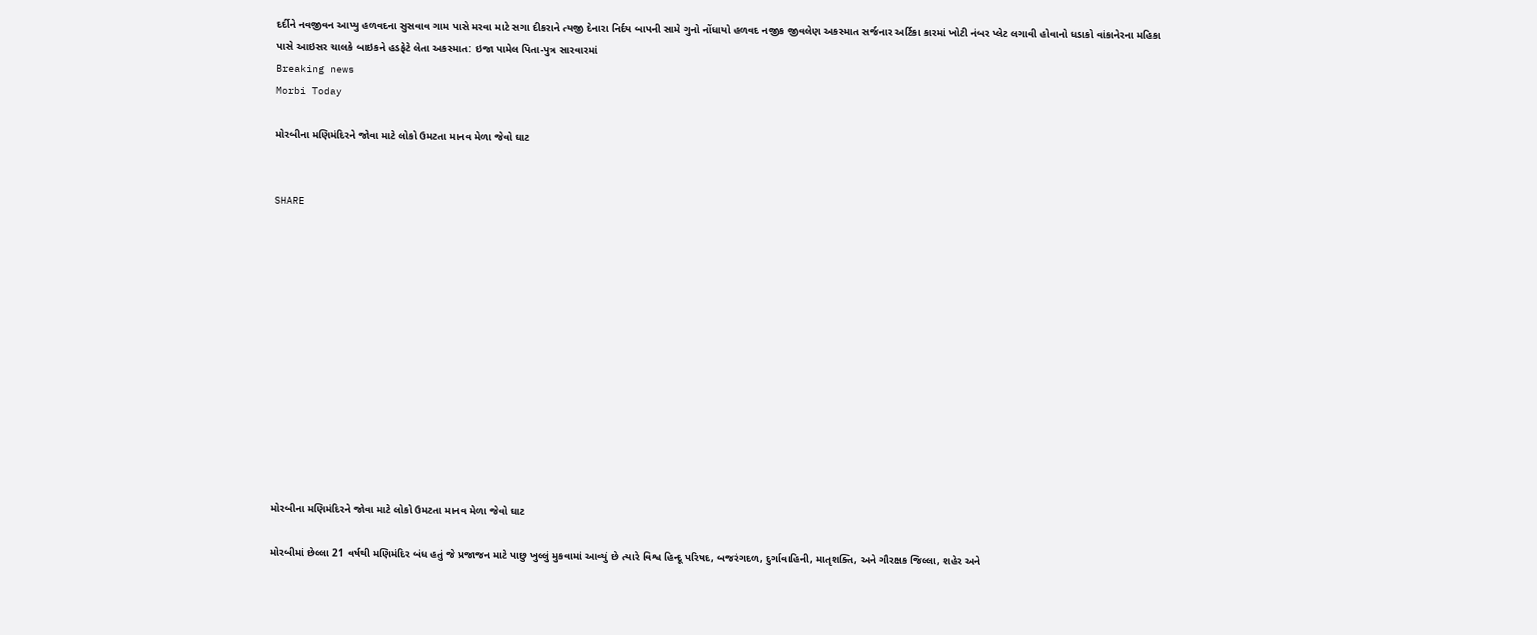દર્દીને નવજીવન આપ્યુ હળવદના સુસવાવ ગામ પાસે મરવા માટે સગા દીકરાને ત્યજી દેનારા નિર્દય બાપની સામે ગુનો નોંધાયો હળવદ નજીક જીવલેણ અકસ્માત સર્જનાર અર્ટિકા કારમાં ખોટી નંબર પ્લેટ લગાવી હોવાનો ધડાકો વાંકાનેરના મહિકા પાસે આઇસર ચાલકે બાઇકને હડફેટે લેતા અકસ્માત: ઇજા પામેલ પિતા-પુત્ર સારવારમાં
Breaking news
Morbi Today

મોરબીના મણિમંદિરને જોવા માટે લોકો ઉમટતા માનવ મેળા જેવો ઘાટ


SHARE













મોરબીના મણિમંદિરને જોવા માટે લોકો ઉમટતા માનવ મેળા જેવો ઘાટ

મોરબીમાં છેલ્લા 21 વર્ષથી મણિમંદિર બંધ હતું જે પ્રજાજન માટે પાછુ ખુલ્લું મુકવામાં આવ્યું છે ત્યારે વિશ્વ હિન્દૂ પરિષદ, બજરંગદળ, દુર્ગાવાહિની, માતૃશક્તિ, અને ગૌરક્ષક જિલ્લા, શહેર અને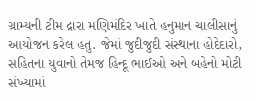ગ્રામ્યની ટીમ દ્રારા મણિમંદિર ખાતે હનુમાન ચાલીસાનું આયોજન કરેલ હતુ. જેમાં જુદીજુદી સંસ્થાના હોદેદારો, સહિતના યુવાનો તેમજ હિન્દૂ ભાઈઓ અને બહેનો મોટી સંખ્યામાં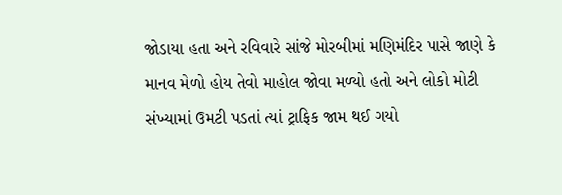જોડાયા હતા અને રવિવારે સાંજે મોરબીમાં મણિમંદિર પાસે જાણે કે માનવ મેળો હોય તેવો માહોલ જોવા મળ્યો હતો અને લોકો મોટી સંખ્યામાં ઉમટી પડતાં ત્યાં ટ્રાફિક જામ થઈ ગયો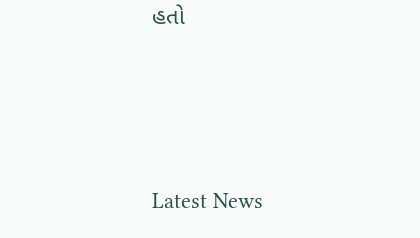હતો






Latest News